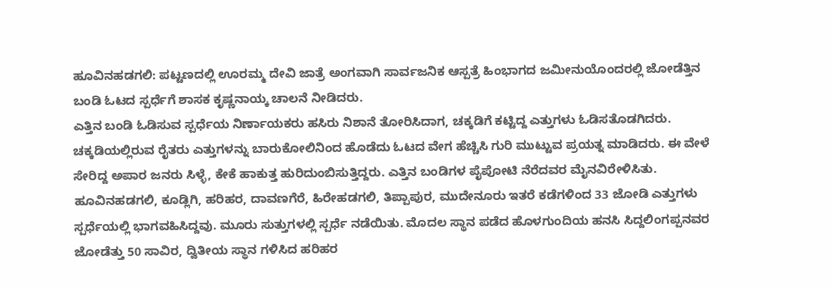ಹೂವಿನಹಡಗಲಿ: ಪಟ್ಟಣದಲ್ಲಿ ಊರಮ್ಮ ದೇವಿ ಜಾತ್ರೆ ಅಂಗವಾಗಿ ಸಾರ್ವಜನಿಕ ಆಸ್ಪತ್ರೆ ಹಿಂಭಾಗದ ಜಮೀನುಯೊಂದರಲ್ಲಿ ಜೋಡೆತ್ತಿನ ಬಂಡಿ ಓಟದ ಸ್ಪರ್ಧೆಗೆ ಶಾಸಕ ಕೃಷ್ಣನಾಯ್ಕ ಚಾಲನೆ ನೀಡಿದರು.
ಎತ್ತಿನ ಬಂಡಿ ಓಡಿಸುವ ಸ್ಪರ್ಧೆಯ ನಿರ್ಣಾಯಕರು ಹಸಿರು ನಿಶಾನೆ ತೋರಿಸಿದಾಗ, ಚಕ್ಕಡಿಗೆ ಕಟ್ಟಿದ್ದ ಎತ್ತುಗಳು ಓಡಿಸತೊಡಗಿದರು. ಚಕ್ಕಡಿಯಲ್ಲಿರುವ ರೈತರು ಎತ್ತುಗಳನ್ನು ಬಾರುಕೋಲಿನಿಂದ ಹೊಡೆದು ಓಟದ ವೇಗ ಹೆಚ್ಚಿಸಿ ಗುರಿ ಮುಟ್ಟುವ ಪ್ರಯತ್ನ ಮಾಡಿದರು. ಈ ವೇಳೆ ಸೇರಿದ್ದ ಅಪಾರ ಜನರು ಸಿಳ್ಳೆ, ಕೇಕೆ ಹಾಕುತ್ತ ಹುರಿದುಂಬಿಸುತ್ತಿದ್ದರು. ಎತ್ತಿನ ಬಂಡಿಗಳ ಪೈಪೋಟಿ ನೆರೆದವರ ಮೈನವಿರೇಳಿಸಿತು.
ಹೂವಿನಹಡಗಲಿ, ಕೂಡ್ಲಿಗಿ, ಹರಿಹರ, ದಾವಣಗೆರೆ, ಹಿರೇಹಡಗಲಿ, ತಿಪ್ಪಾಪುರ, ಮುದೇನೂರು ಇತರೆ ಕಡೆಗಳಿಂದ 33 ಜೋಡಿ ಎತ್ತುಗಳು ಸ್ಪರ್ಧೆಯಲ್ಲಿ ಭಾಗವಹಿಸಿದ್ದವು. ಮೂರು ಸುತ್ತುಗಳಲ್ಲಿ ಸ್ಪರ್ಧೆ ನಡೆಯಿತು. ಮೊದಲ ಸ್ಥಾನ ಪಡೆದ ಹೊಳಗುಂದಿಯ ಹನಸಿ ಸಿದ್ದಲಿಂಗಪ್ಪನವರ ಜೋಡೆತ್ತು 50 ಸಾವಿರ, ದ್ವಿತೀಯ ಸ್ಥಾನ ಗಳಿಸಿದ ಹರಿಹರ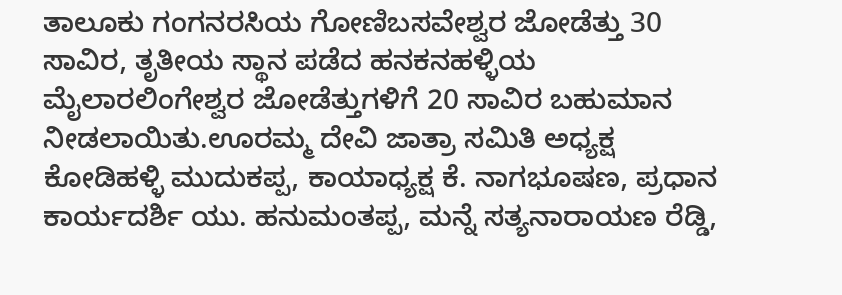ತಾಲೂಕು ಗಂಗನರಸಿಯ ಗೋಣಿಬಸವೇಶ್ವರ ಜೋಡೆತ್ತು 30 ಸಾವಿರ, ತೃತೀಯ ಸ್ಥಾನ ಪಡೆದ ಹನಕನಹಳ್ಳಿಯ ಮೈಲಾರಲಿಂಗೇಶ್ವರ ಜೋಡೆತ್ತುಗಳಿಗೆ 20 ಸಾವಿರ ಬಹುಮಾನ ನೀಡಲಾಯಿತು.ಊರಮ್ಮ ದೇವಿ ಜಾತ್ರಾ ಸಮಿತಿ ಅಧ್ಯಕ್ಷ ಕೋಡಿಹಳ್ಳಿ ಮುದುಕಪ್ಪ, ಕಾಯಾಧ್ಯಕ್ಷ ಕೆ. ನಾಗಭೂಷಣ, ಪ್ರಧಾನ ಕಾರ್ಯದರ್ಶಿ ಯು. ಹನುಮಂತಪ್ಪ, ಮನ್ನೆ ಸತ್ಯನಾರಾಯಣ ರೆಡ್ಡಿ,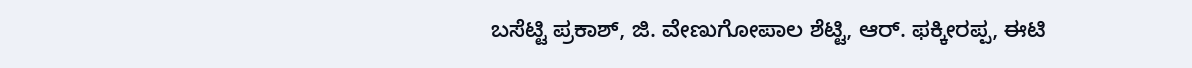ಬಸೆಟ್ಟಿ ಪ್ರಕಾಶ್, ಜಿ. ವೇಣುಗೋಪಾಲ ಶೆಟ್ಟಿ, ಆರ್. ಫಕ್ಕೀರಪ್ಪ, ಈಟಿ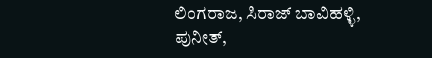ಲಿಂಗರಾಜ, ಸಿರಾಜ್ ಬಾವಿಹಳ್ಳಿ, ಪುನೀತ್,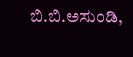ಬಿ.ಬಿ.ಅಸುಂಡಿ,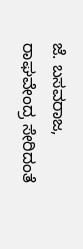ಜೆ. ಬಸವರಾಜ, ರಾಘವೇಂದ್ರ ಸೇರಿದಂತೆ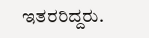ಇತರರಿದ್ದರು.